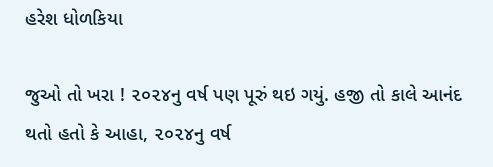હરેશ ધોળકિયા

જુઓ તો ખરા ! ૨૦૨૪નુ વર્ષ પણ પૂરું થઇ ગયું. હજી તો કાલે આનંદ થતો હતો કે આહા, ૨૦૨૪નુ વર્ષ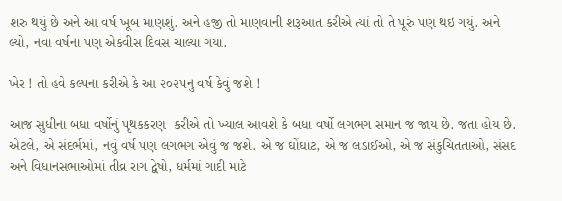શરુ થયું છે અને આ વર્ષ ખૂબ માણશું. અને હજી તો માણવાની શરૂઆત કરીએ ત્યાં તો તે પૂરું પણ થઇ ગયું. અને લ્યો, નવા વર્ષના પણ એકવીસ દિવસ ચાલ્યા ગયા.

ખેર ! તો હવે કલ્પના કરીએ કે આ ૨૦૨૫નુ વર્ષ કેવું જશે !

આજ સુધીના બધા વર્ષોનું પૃથકકરણ  કરીએ તો ખ્યાલ આવશે કે બધા વર્ષો લગભગ સમાન જ જાય છે. જતા હોય છે. એટલે, એ સંદર્ભમાં, નવું વર્ષ પણ લગભગ એવું જ જશે. એ જ ઘોંઘાટ, એ જ લડાઈઓ, એ જ સંકુચિતતાઓ, સંસદ અને વિધાનસભાઓમાં તીવ્ર રાગ દ્વેષો, ધર્મમાં ગાદી માટે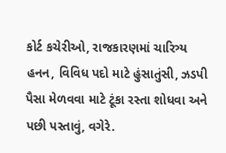કોર્ટ કચેરીઓ, રાજકારણમાં ચારિત્ર્ય હનન, વિવિધ પદો માટે હુંસાતુંસી, ઝડપી પૈસા મેળવવા માટે ટૂંકા રસ્તા શોધવા અને પછી પસ્તાવું, વગેરે.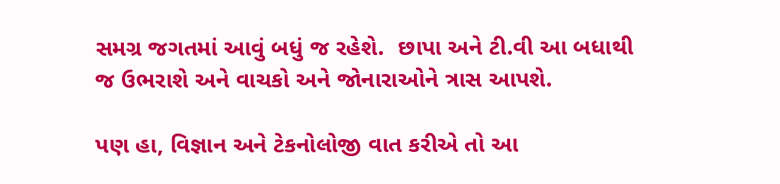સમગ્ર જગતમાં આવું બધું જ રહેશે.  છાપા અને ટી.વી આ બધાથી જ ઉભરાશે અને વાચકો અને જોનારાઓને ત્રાસ આપશે.

પણ હા, વિજ્ઞાન અને ટેકનોલોજી વાત કરીએ તો આ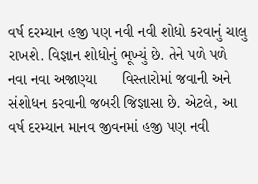વર્ષ દરમ્યાન હજી પણ નવી નવી શોધો કરવાનું ચાલુ રાખશે. વિજ્ઞાન શોધોનું ભૂખ્યું છે. તેને પળે પળે નવા નવા અજાણ્યા      વિસ્તારોમાં જવાની અને સંશોધન કરવાની જબરી જિજ્ઞાસા છે. એટલે, આ વર્ષ દરમ્યાન માનવ જીવનમાં હજી પણ નવી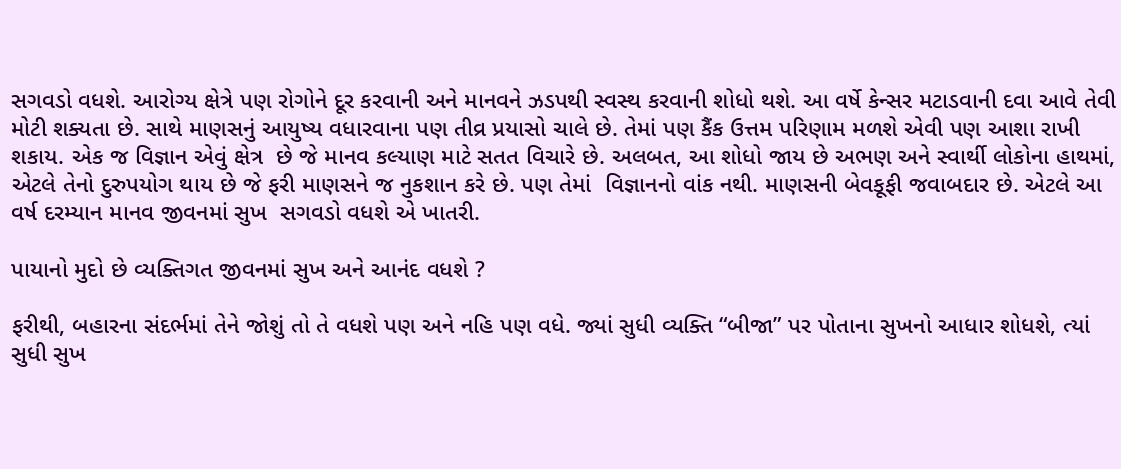સગવડો વધશે. આરોગ્ય ક્ષેત્રે પણ રોગોને દૂર કરવાની અને માનવને ઝડપથી સ્વસ્થ કરવાની શોધો થશે. આ વર્ષે કેન્સર મટાડવાની દવા આવે તેવી મોટી શક્યતા છે. સાથે માણસનું આયુષ્ય વધારવાના પણ તીવ્ર પ્રયાસો ચાલે છે. તેમાં પણ કૈંક ઉત્તમ પરિણામ મળશે એવી પણ આશા રાખી શકાય. એક જ વિજ્ઞાન એવું ક્ષેત્ર  છે જે માનવ કલ્યાણ માટે સતત વિચારે છે. અલબત, આ શોધો જાય છે અભણ અને સ્વાર્થી લોકોના હાથમાં, એટલે તેનો દુરુપયોગ થાય છે જે ફરી માણસને જ નુકશાન કરે છે. પણ તેમાં  વિજ્ઞાનનો વાંક નથી. માણસની બેવકૂફી જવાબદાર છે. એટલે આ વર્ષ દરમ્યાન માનવ જીવનમાં સુખ  સગવડો વધશે એ ખાતરી.

પાયાનો મુદો છે વ્યક્તિગત જીવનમાં સુખ અને આનંદ વધશે ?

ફરીથી, બહારના સંદર્ભમાં તેને જોશું તો તે વધશે પણ અને નહિ પણ વધે. જ્યાં સુધી વ્યક્તિ “બીજા” પર પોતાના સુખનો આધાર શોધશે, ત્યાં સુધી સુખ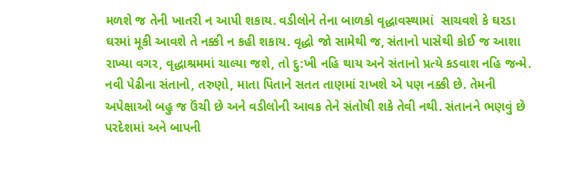મળશે જ તેની ખાતરી ન આપી શકાય. વડીલોને તેના બાળકો વૃદ્ધાવસ્થામાં  સાચવશે કે ઘરડા ઘરમાં મૂકી આવશે તે નક્કી ન કહી શકાય. વૃદ્ધો જો સામેથી જ, સંતાનો પાસેથી કોઈ જ આશા રાખ્યા વગર, વૃદ્ધાશ્રમમાં ચાલ્યા જશે, તો દુ:ખી નહિ થાય અને સંતાનો પ્રત્યે કડવાશ નહિ જન્મે. નવી પેઢીના સંતાનો, તરુણો, માતા પિતાને સતત તાણમાં રાખશે એ પણ નક્કી છે. તેમની અપેક્ષાઓ બહુ જ ઉંચી છે અને વડીલોની આવક તેને સંતોષી શકે તેવી નથી. સંતાનને ભણવું છે પરદેશમાં અને બાપની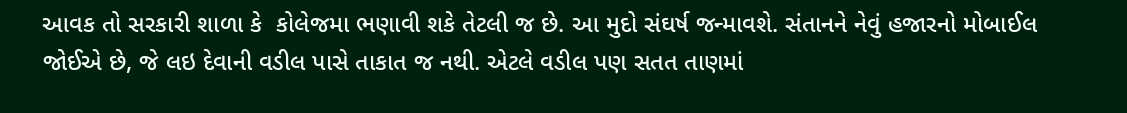આવક તો સરકારી શાળા કે  કોલેજમા ભણાવી શકે તેટલી જ છે. આ મુદો સંઘર્ષ જન્માવશે. સંતાનને નેવું હજારનો મોબાઈલ જોઈએ છે, જે લઇ દેવાની વડીલ પાસે તાકાત જ નથી. એટલે વડીલ પણ સતત તાણમાં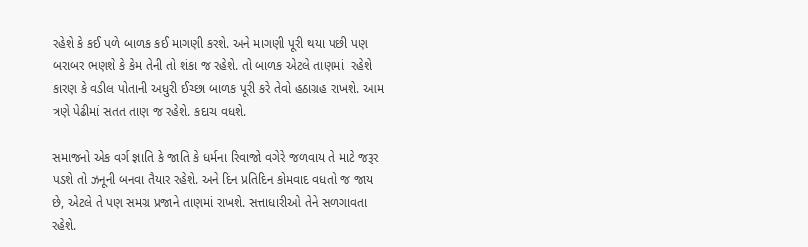રહેશે કે કઈ પળે બાળક કઈ માગણી કરશે. અને માગણી પૂરી થયા પછી પણ બરાબર ભણશે કે કેમ તેની તો શંકા જ રહેશે. તો બાળક એટલે તાણમાં  રહેશે કારણ કે વડીલ પોતાની અધુરી ઈચ્છા બાળક પૂરી કરે તેવો હઠાગ્રહ રાખશે. આમ ત્રણે પેઢીમાં સતત તાણ જ રહેશે. કદાચ વધશે.

સમાજનો એક વર્ગ જ્ઞાતિ કે જાતિ કે ધર્મના રિવાજો વગેરે જળવાય તે માટે જરૂર પડશે તો ઝનૂની બનવા તૈયાર રહેશે. અને દિન પ્રતિદિન કોમવાદ વધતો જ જાય છે, એટલે તે પણ સમગ્ર પ્રજાને તાણમાં રાખશે. સત્તાધારીઓ તેને સળગાવતા રહેશે.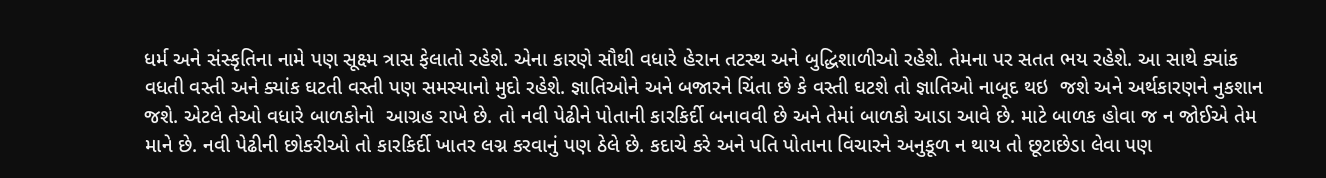ધર્મ અને સંસ્કૃતિના નામે પણ સૂક્ષ્મ ત્રાસ ફેલાતો રહેશે. એના કારણે સૌથી વધારે હેરાન તટસ્થ અને બુદ્ધિશાળીઓ રહેશે. તેમના પર સતત ભય રહેશે. આ સાથે ક્યાંક વધતી વસ્તી અને ક્યાંક ઘટતી વસ્તી પણ સમસ્યાનો મુદો રહેશે. જ્ઞાતિઓને અને બજારને ચિંતા છે કે વસ્તી ઘટશે તો જ્ઞાતિઓ નાબૂદ થઇ  જશે અને અર્થકારણને નુકશાન  જશે. એટલે તેઓ વધારે બાળકોનો  આગ્રહ રાખે છે. તો નવી પેઢીને પોતાની કારકિર્દી બનાવવી છે અને તેમાં બાળકો આડા આવે છે. માટે બાળક હોવા જ ન જોઈએ તેમ માને છે. નવી પેઢીની છોકરીઓ તો કારકિર્દી ખાતર લગ્ન કરવાનું પણ ઠેલે છે. કદાચે કરે અને પતિ પોતાના વિચારને અનુકૂળ ન થાય તો છૂટાછેડા લેવા પણ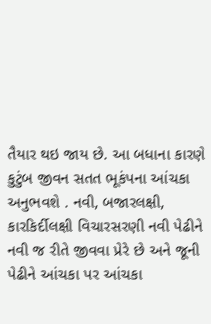તૈયાર થઇ જાય છે. આ બધાના કારણે કુટુંબ જીવન સતત ભૂકંપના આંચકા   અનુભવશે . નવી, બજારલક્ષી, કારકિર્દીલક્ષી વિચારસરણી નવી પેઢીને નવી જ રીતે જીવવા પ્રેરે છે અને જૂની પેઢીને આંચકા પર આંચકા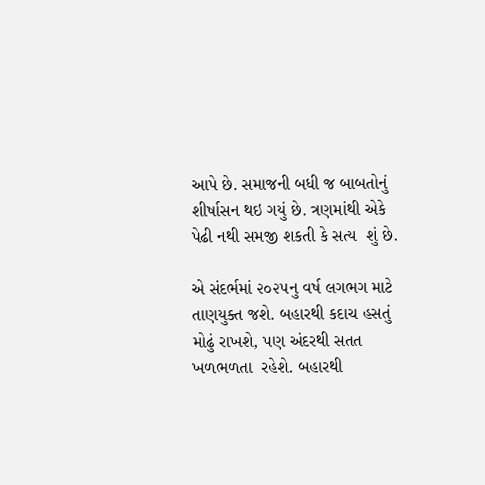આપે છે. સમાજની બધી જ બાબતોનું શીર્ષાસન થઇ ગયું છે. ત્રણમાંથી એકે પેઢી નથી સમજી શકતી કે સત્ય  શું છે.

એ સંદર્ભમાં ૨૦૨૫નુ વર્ષ લગભગ માટે તાણયુક્ત જશે. બહારથી કદાચ હસતું મોઢું રાખશે, પણ અંદરથી સતત ખળભળતા  રહેશે. બહારથી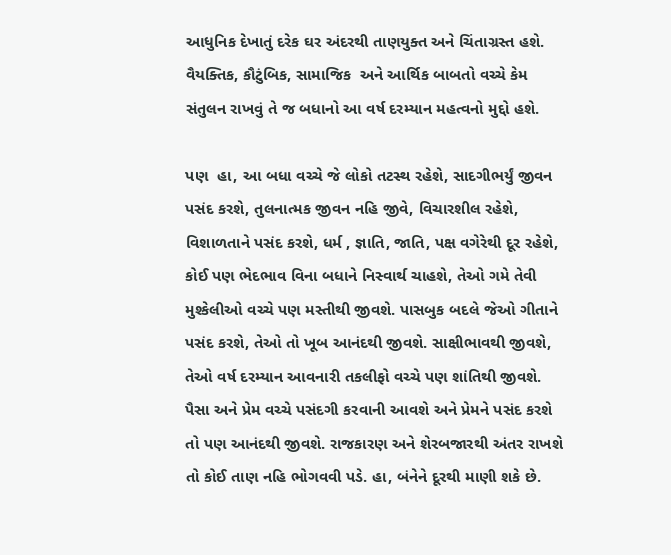આધુનિક દેખાતું દરેક ઘર અંદરથી તાણયુક્ત અને ચિંતાગ્રસ્ત હશે. વૈયક્તિક, કૌટુંબિક, સામાજિક  અને આર્થિક બાબતો વચ્ચે કેમ સંતુલન રાખવું તે જ બધાનો આ વર્ષ દરમ્યાન મહત્વનો મુદ્દો હશે.

પણ  હા, આ બધા વચ્ચે જે લોકો તટસ્થ રહેશે, સાદગીભર્યું જીવન પસંદ કરશે, તુલનાત્મક જીવન નહિ જીવે, વિચારશીલ રહેશે, વિશાળતાને પસંદ કરશે, ધર્મ , જ્ઞાતિ, જાતિ, પક્ષ વગેરેથી દૂર રહેશે, કોઈ પણ ભેદભાવ વિના બધાને નિસ્વાર્થ ચાહશે, તેઓ ગમે તેવી મુશ્કેલીઓ વચ્ચે પણ મસ્તીથી જીવશે. પાસબુક બદલે જેઓ ગીતાને પસંદ કરશે, તેઓ તો ખૂબ આનંદથી જીવશે. સાક્ષીભાવથી જીવશે, તેઓ વર્ષ દરમ્યાન આવનારી તકલીફો વચ્ચે પણ શાંતિથી જીવશે. પૈસા અને પ્રેમ વચ્ચે પસંદગી કરવાની આવશે અને પ્રેમને પસંદ કરશે તો પણ આનંદથી જીવશે. રાજકારણ અને શેરબજારથી અંતર રાખશે તો કોઈ તાણ નહિ ભોગવવી પડે. હા, બંનેને દૂરથી માણી શકે છે.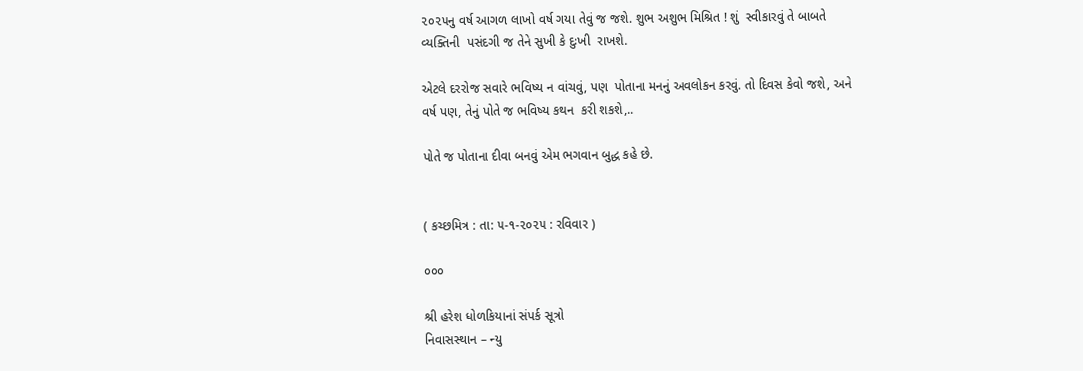૨૦૨૫નુ વર્ષ આગળ લાખો વર્ષ ગયા તેવું જ જશે. શુભ અશુભ મિશ્રિત ! શું  સ્વીકારવું તે બાબતે વ્યક્તિની  પસંદગી જ તેને સુખી કે દુઃખી  રાખશે.

એટલે દરરોજ સવારે ભવિષ્ય ન વાંચવું, પણ  પોતાના મનનું અવલોકન કરવું. તો દિવસ કેવો જશે, અને વર્ષ પણ, તેનું પોતે જ ભવિષ્ય કથન  કરી શકશે,..

પોતે જ પોતાના દીવા બનવું એમ ભગવાન બુદ્ધ કહે છે.


( કચ્છમિત્ર : તા: ૫-૧-૨૦૨૫ : રવિવાર )

૦૦૦

શ્રી હરેશ ધોળકિયાનાં સંપર્ક સૂત્રો
નિવાસસ્થાન – ન્યુ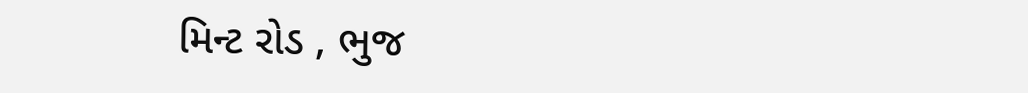મિન્ટ રોડ , ભુજ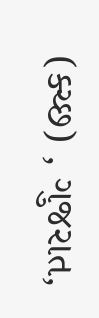(ક્ચ્છ) , ગુજરાત,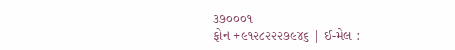૩૭૦૦૦૧
ફોન +૯૧૨૮૨૨૨૭૯૪૬ | ઈ-મેલ :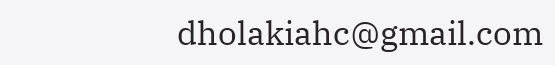dholakiahc@gmail.com